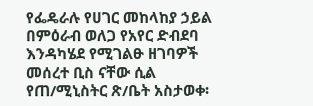የፌዴራሉ የሀገር መከላከያ ኃይል በምዕራብ ወለጋ የአየር ድብደባ እንዳካሄደ የሚገልፁ ዘገባዎች መሰረተ ቢስ ናቸው ሲል የጠ/ሚኒስትር ጽ/ቤት አስታወቀ፡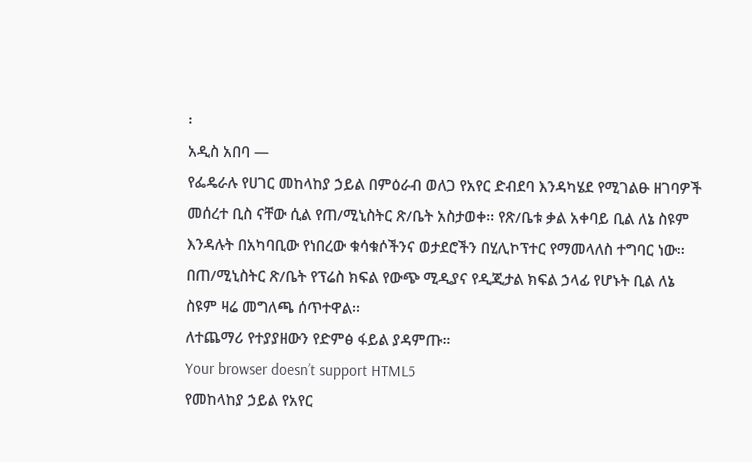፡
አዲስ አበባ —
የፌዴራሉ የሀገር መከላከያ ኃይል በምዕራብ ወለጋ የአየር ድብደባ እንዳካሄደ የሚገልፁ ዘገባዎች መሰረተ ቢስ ናቸው ሲል የጠ/ሚኒስትር ጽ/ቤት አስታወቀ፡፡ የጽ/ቤቱ ቃል አቀባይ ቢል ለኔ ስዩም እንዳሉት በአካባቢው የነበረው ቁሳቁሶችንና ወታደሮችን በሂሊኮፕተር የማመላለስ ተግባር ነው፡፡
በጠ/ሚኒስትር ጽ/ቤት የፕሬስ ክፍል የውጭ ሚዲያና የዲጂታል ክፍል ኃላፊ የሆኑት ቢል ለኔ ስዩም ዛሬ መግለጫ ሰጥተዋል፡፡
ለተጨማሪ የተያያዘውን የድምፅ ፋይል ያዳምጡ።
Your browser doesn’t support HTML5
የመከላከያ ኃይል የአየር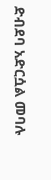ድብደባ አድርሷል መባሉ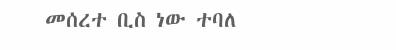መሰረተ ቢስ ነው ተባለ